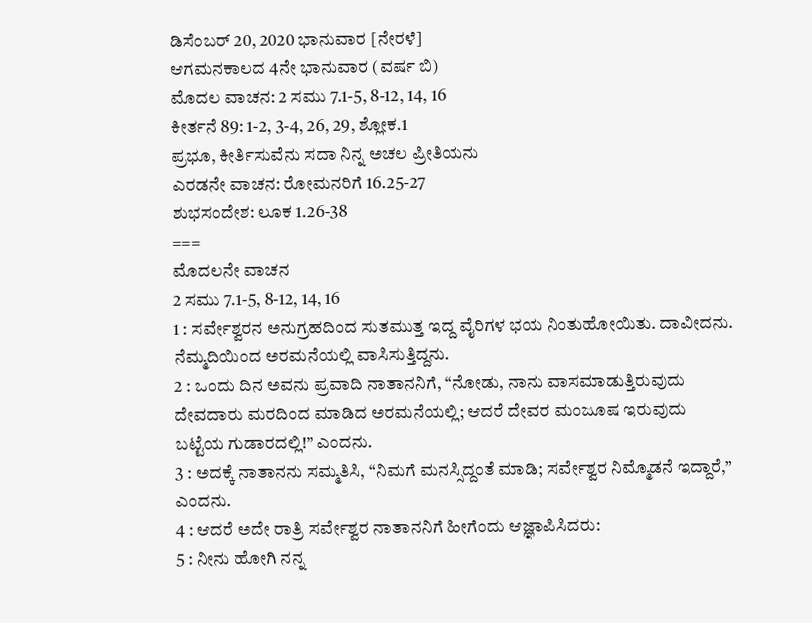ಡಿಸೆಂಬರ್ 20, 2020 ಭಾನುವಾರ [ನೇರಳೆ]
ಆಗಮನಕಾಲದ 4ನೇ ಭಾನುವಾರ (ವರ್ಷ ಬಿ)
ಮೊದಲ ವಾಚನ: 2 ಸಮು 7.1-5, 8-12, 14, 16
ಕೀರ್ತನೆ 89: 1-2, 3-4, 26, 29, ಶ್ಲೋಕ.1
ಪ್ರಭೂ, ಕೀರ್ತಿಸುವೆನು ಸದಾ ನಿನ್ನ ಅಚಲ ಪ್ರೀತಿಯನು
ಎರಡನೇ ವಾಚನ: ರೋಮನರಿಗೆ 16.25-27
ಶುಭಸಂದೇಶ: ಲೂಕ 1.26-38
===
ಮೊದಲನೇ ವಾಚನ
2 ಸಮು 7.1-5, 8-12, 14, 16
1 : ಸರ್ವೇಶ್ವರನ ಅನುಗ್ರಹದಿಂದ ಸುತಮುತ್ತ ಇದ್ದ ವೈರಿಗಳ ಭಯ ನಿಂತುಹೋಯಿತು. ದಾವೀದನು. ನೆಮ್ಮದಿಯಿಂದ ಅರಮನೆಯಲ್ಲಿ ವಾಸಿಸುತ್ತಿದ್ದನು.
2 : ಒಂದು ದಿನ ಅವನು ಪ್ರವಾದಿ ನಾತಾನನಿಗೆ, “ನೋಡು, ನಾನು ವಾಸಮಾಡುತ್ತಿರುವುದು ದೇವದಾರು ಮರದಿಂದ ಮಾಡಿದ ಅರಮನೆಯಲ್ಲಿ; ಆದರೆ ದೇವರ ಮಂಜೂಷ ಇರುವುದು ಬಟ್ಟೆಯ ಗುಡಾರದಲ್ಲಿ!” ಎಂದನು.
3 : ಅದಕ್ಕೆ ನಾತಾನನು ಸಮ್ಮತಿಸಿ, “ನಿಮಗೆ ಮನಸ್ಸಿದ್ದಂತೆ ಮಾಡಿ; ಸರ್ವೇಶ್ವರ ನಿಮ್ಮೊಡನೆ ಇದ್ದಾರೆ,” ಎಂದನು.
4 : ಆದರೆ ಅದೇ ರಾತ್ರಿ ಸರ್ವೇಶ್ವರ ನಾತಾನನಿಗೆ ಹೀಗೆಂದು ಆಜ್ಞಾಪಿಸಿದರು:
5 : ನೀನು ಹೋಗಿ ನನ್ನ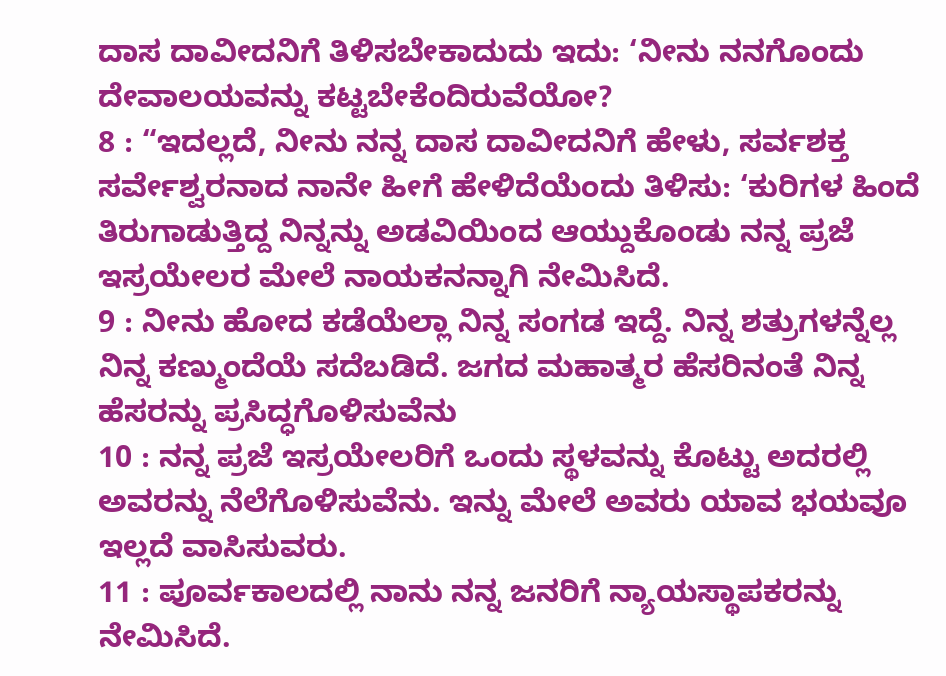ದಾಸ ದಾವೀದನಿಗೆ ತಿಳಿಸಬೇಕಾದುದು ಇದು: ‘ನೀನು ನನಗೊಂದು ದೇವಾಲಯವನ್ನು ಕಟ್ಟಬೇಕೆಂದಿರುವೆಯೋ?
8 : “ಇದಲ್ಲದೆ, ನೀನು ನನ್ನ ದಾಸ ದಾವೀದನಿಗೆ ಹೇಳು, ಸರ್ವಶಕ್ತ ಸರ್ವೇಶ್ವರನಾದ ನಾನೇ ಹೀಗೆ ಹೇಳಿದೆಯೆಂದು ತಿಳಿಸು: ‘ಕುರಿಗಳ ಹಿಂದೆ ತಿರುಗಾಡುತ್ತಿದ್ದ ನಿನ್ನನ್ನು ಅಡವಿಯಿಂದ ಆಯ್ದುಕೊಂಡು ನನ್ನ ಪ್ರಜೆ ಇಸ್ರಯೇಲರ ಮೇಲೆ ನಾಯಕನನ್ನಾಗಿ ನೇಮಿಸಿದೆ.
9 : ನೀನು ಹೋದ ಕಡೆಯೆಲ್ಲಾ ನಿನ್ನ ಸಂಗಡ ಇದ್ದೆ. ನಿನ್ನ ಶತ್ರುಗಳನ್ನೆಲ್ಲ ನಿನ್ನ ಕಣ್ಮುಂದೆಯೆ ಸದೆಬಡಿದೆ. ಜಗದ ಮಹಾತ್ಮರ ಹೆಸರಿನಂತೆ ನಿನ್ನ ಹೆಸರನ್ನು ಪ್ರಸಿದ್ಧಗೊಳಿಸುವೆನು
10 : ನನ್ನ ಪ್ರಜೆ ಇಸ್ರಯೇಲರಿಗೆ ಒಂದು ಸ್ಥಳವನ್ನು ಕೊಟ್ಟು ಅದರಲ್ಲಿ ಅವರನ್ನು ನೆಲೆಗೊಳಿಸುವೆನು. ಇನ್ನು ಮೇಲೆ ಅವರು ಯಾವ ಭಯವೂ ಇಲ್ಲದೆ ವಾಸಿಸುವರು.
11 : ಪೂರ್ವಕಾಲದಲ್ಲಿ ನಾನು ನನ್ನ ಜನರಿಗೆ ನ್ಯಾಯಸ್ಥಾಪಕರನ್ನು ನೇಮಿಸಿದೆ.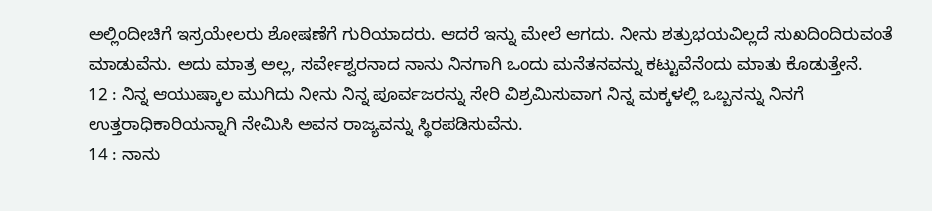ಅಲ್ಲಿಂದೀಚಿಗೆ ಇಸ್ರಯೇಲರು ಶೋಷಣೆಗೆ ಗುರಿಯಾದರು. ಆದರೆ ಇನ್ನು ಮೇಲೆ ಆಗದು. ನೀನು ಶತ್ರುಭಯವಿಲ್ಲದೆ ಸುಖದಿಂದಿರುವಂತೆ ಮಾಡುವೆನು. ಅದು ಮಾತ್ರ ಅಲ್ಲ, ಸರ್ವೇಶ್ವರನಾದ ನಾನು ನಿನಗಾಗಿ ಒಂದು ಮನೆತನವನ್ನು ಕಟ್ಟುವೆನೆಂದು ಮಾತು ಕೊಡುತ್ತೇನೆ.
12 : ನಿನ್ನ ಆಯುಷ್ಕಾಲ ಮುಗಿದು ನೀನು ನಿನ್ನ ಪೂರ್ವಜರನ್ನು ಸೇರಿ ವಿಶ್ರಮಿಸುವಾಗ ನಿನ್ನ ಮಕ್ಕಳಲ್ಲಿ ಒಬ್ಬನನ್ನು ನಿನಗೆ ಉತ್ತರಾಧಿಕಾರಿಯನ್ನಾಗಿ ನೇಮಿಸಿ ಅವನ ರಾಜ್ಯವನ್ನು ಸ್ಥಿರಪಡಿಸುವೆನು.
14 : ನಾನು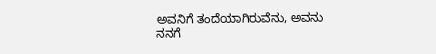ಅವನಿಗೆ ತಂದೆಯಾಗಿರುವೆನು, ಅವನು ನನಗೆ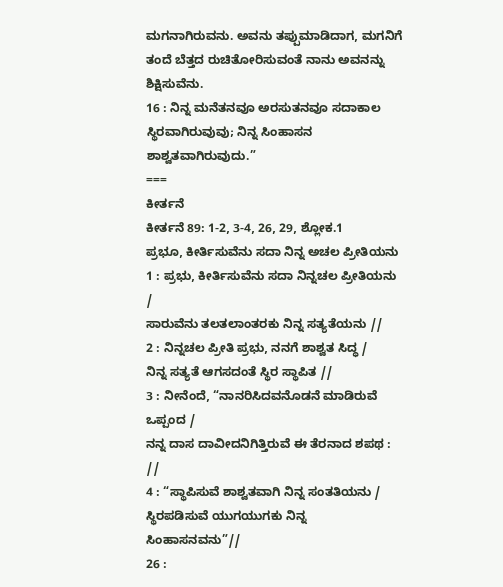ಮಗನಾಗಿರುವನು. ಅವನು ತಪ್ಪುಮಾಡಿದಾಗ, ಮಗನಿಗೆ ತಂದೆ ಬೆತ್ತದ ರುಚಿತೋರಿಸುವಂತೆ ನಾನು ಅವನನ್ನು ಶಿಕ್ಷಿಸುವೆನು.
16 : ನಿನ್ನ ಮನೆತನವೂ ಅರಸುತನವೂ ಸದಾಕಾಲ ಸ್ಥಿರವಾಗಿರುವುವು; ನಿನ್ನ ಸಿಂಹಾಸನ ಶಾಶ್ವತವಾಗಿರುವುದು.”
===
ಕೀರ್ತನೆ
ಕೀರ್ತನೆ 89: 1-2, 3-4, 26, 29, ಶ್ಲೋಕ.1
ಪ್ರಭೂ, ಕೀರ್ತಿಸುವೆನು ಸದಾ ನಿನ್ನ ಅಚಲ ಪ್ರೀತಿಯನು
1 : ಪ್ರಭು, ಕೀರ್ತಿಸುವೆನು ಸದಾ ನಿನ್ನಚಲ ಪ್ರೀತಿಯನು /
ಸಾರುವೆನು ತಲತಲಾಂತರಕು ನಿನ್ನ ಸತ್ಯತೆಯನು //
2 : ನಿನ್ನಚಲ ಪ್ರೀತಿ ಪ್ರಭು, ನನಗೆ ಶಾಶ್ವತ ಸಿದ್ಧ /
ನಿನ್ನ ಸತ್ಯತೆ ಆಗಸದಂತೆ ಸ್ಥಿರ ಸ್ಥಾಪಿತ //
3 : ನೀನೆಂದೆ, “ನಾನರಿಸಿದವನೊಡನೆ ಮಾಡಿರುವೆ ಒಪ್ಪಂದ /
ನನ್ನ ದಾಸ ದಾವೀದನಿಗಿತ್ತಿರುವೆ ಈ ತೆರನಾದ ಶಪಥ : //
4 : “ಸ್ಥಾಪಿಸುವೆ ಶಾಶ್ವತವಾಗಿ ನಿನ್ನ ಸಂತತಿಯನು /
ಸ್ಥಿರಪಡಿಸುವೆ ಯುಗಯುಗಕು ನಿನ್ನ ಸಿಂಹಾಸನವನು”//
26 :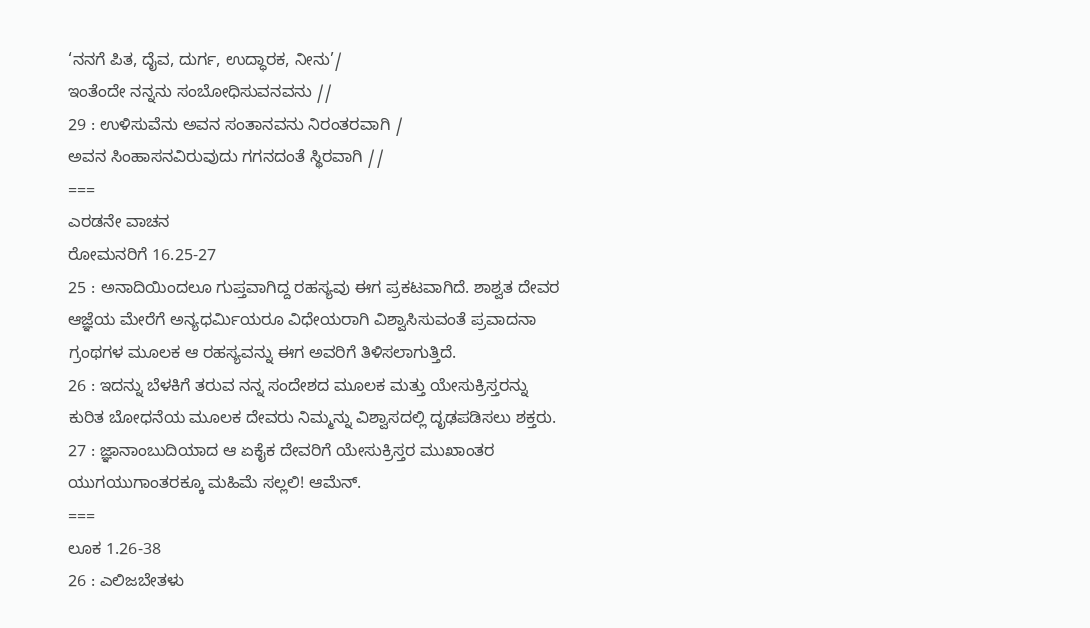‘ನನಗೆ ಪಿತ, ದೈವ, ದುರ್ಗ, ಉದ್ಧಾರಕ, ನೀನು’/
ಇಂತೆಂದೇ ನನ್ನನು ಸಂಬೋಧಿಸುವನವನು //
29 : ಉಳಿಸುವೆನು ಅವನ ಸಂತಾನವನು ನಿರಂತರವಾಗಿ /
ಅವನ ಸಿಂಹಾಸನವಿರುವುದು ಗಗನದಂತೆ ಸ್ಥಿರವಾಗಿ //
===
ಎರಡನೇ ವಾಚನ
ರೋಮನರಿಗೆ 16.25-27
25 : ಅನಾದಿಯಿಂದಲೂ ಗುಪ್ತವಾಗಿದ್ದ ರಹಸ್ಯವು ಈಗ ಪ್ರಕಟವಾಗಿದೆ. ಶಾಶ್ವತ ದೇವರ ಆಜ್ಞೆಯ ಮೇರೆಗೆ ಅನ್ಯಧರ್ಮಿಯರೂ ವಿಧೇಯರಾಗಿ ವಿಶ್ವಾಸಿಸುವಂತೆ ಪ್ರವಾದನಾ ಗ್ರಂಥಗಳ ಮೂಲಕ ಆ ರಹಸ್ಯವನ್ನು ಈಗ ಅವರಿಗೆ ತಿಳಿಸಲಾಗುತ್ತಿದೆ.
26 : ಇದನ್ನು ಬೆಳಕಿಗೆ ತರುವ ನನ್ನ ಸಂದೇಶದ ಮೂಲಕ ಮತ್ತು ಯೇಸುಕ್ರಿಸ್ತರನ್ನು ಕುರಿತ ಬೋಧನೆಯ ಮೂಲಕ ದೇವರು ನಿಮ್ಮನ್ನು ವಿಶ್ವಾಸದಲ್ಲಿ ದೃಢಪಡಿಸಲು ಶಕ್ತರು.
27 : ಜ್ಞಾನಾಂಬುದಿಯಾದ ಆ ಏಕೈಕ ದೇವರಿಗೆ ಯೇಸುಕ್ರಿಸ್ತರ ಮುಖಾಂತರ ಯುಗಯುಗಾಂತರಕ್ಕೂ ಮಹಿಮೆ ಸಲ್ಲಲಿ! ಆಮೆನ್.
===
ಲೂಕ 1.26-38
26 : ಎಲಿಜಬೇತಳು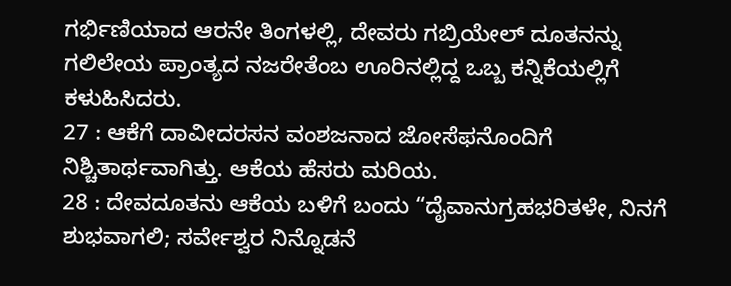ಗರ್ಭಿಣಿಯಾದ ಆರನೇ ತಿಂಗಳಲ್ಲಿ, ದೇವರು ಗಬ್ರಿಯೇಲ್ ದೂತನನ್ನು ಗಲಿಲೇಯ ಪ್ರಾಂತ್ಯದ ನಜರೇತೆಂಬ ಊರಿನಲ್ಲಿದ್ದ ಒಬ್ಬ ಕನ್ನಿಕೆಯಲ್ಲಿಗೆ ಕಳುಹಿಸಿದರು.
27 : ಆಕೆಗೆ ದಾವೀದರಸನ ವಂಶಜನಾದ ಜೋಸೆಫನೊಂದಿಗೆ ನಿಶ್ಚಿತಾರ್ಥವಾಗಿತ್ತು. ಆಕೆಯ ಹೆಸರು ಮರಿಯ.
28 : ದೇವದೂತನು ಆಕೆಯ ಬಳಿಗೆ ಬಂದು “ದೈವಾನುಗ್ರಹಭರಿತಳೇ, ನಿನಗೆ ಶುಭವಾಗಲಿ; ಸರ್ವೇಶ್ವರ ನಿನ್ನೊಡನೆ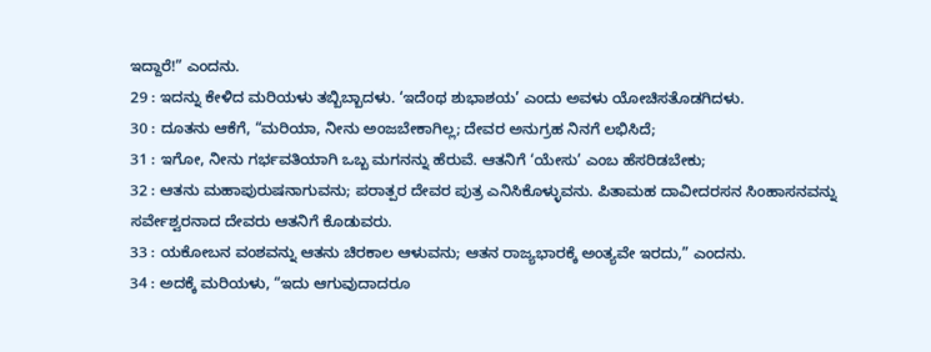ಇದ್ದಾರೆ!” ಎಂದನು.
29 : ಇದನ್ನು ಕೇಳಿದ ಮರಿಯಳು ತಬ್ಬಿಬ್ಬಾದಳು. ‘ಇದೆಂಥ ಶುಭಾಶಯ’ ಎಂದು ಅವಳು ಯೋಚಿಸತೊಡಗಿದಳು.
30 : ದೂತನು ಆಕೆಗೆ, “ಮರಿಯಾ, ನೀನು ಅಂಜಬೇಕಾಗಿಲ್ಲ; ದೇವರ ಅನುಗ್ರಹ ನಿನಗೆ ಲಭಿಸಿದೆ;
31 : ಇಗೋ, ನೀನು ಗರ್ಭವತಿಯಾಗಿ ಒಬ್ಬ ಮಗನನ್ನು ಹೆರುವೆ. ಆತನಿಗೆ ‘ಯೇಸು’ ಎಂಬ ಹೆಸರಿಡಬೇಕು;
32 : ಆತನು ಮಹಾಪುರುಷನಾಗುವನು; ಪರಾತ್ಪರ ದೇವರ ಪುತ್ರ ಎನಿಸಿಕೊಳ್ಳುವನು. ಪಿತಾಮಹ ದಾವೀದರಸನ ಸಿಂಹಾಸನವನ್ನು ಸರ್ವೇಶ್ವರನಾದ ದೇವರು ಆತನಿಗೆ ಕೊಡುವರು.
33 : ಯಕೋಬನ ವಂಶವನ್ನು ಆತನು ಚಿರಕಾಲ ಆಳುವನು; ಆತನ ರಾಜ್ಯಭಾರಕ್ಕೆ ಅಂತ್ಯವೇ ಇರದು,” ಎಂದನು.
34 : ಅದಕ್ಕೆ ಮರಿಯಳು, “ಇದು ಆಗುವುದಾದರೂ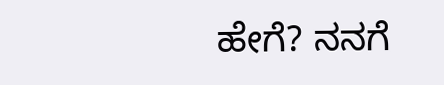ಹೇಗೆ? ನನಗೆ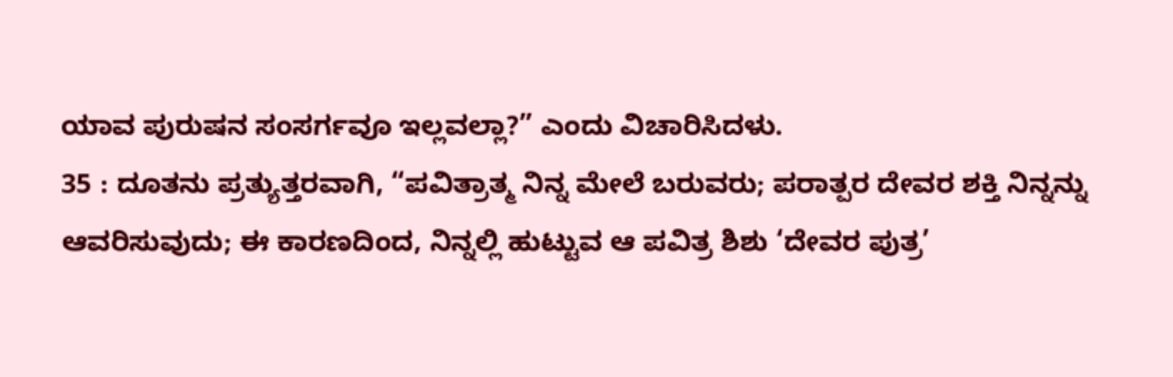ಯಾವ ಪುರುಷನ ಸಂಸರ್ಗವೂ ಇಲ್ಲವಲ್ಲಾ?” ಎಂದು ವಿಚಾರಿಸಿದಳು.
35 : ದೂತನು ಪ್ರತ್ಯುತ್ತರವಾಗಿ, “ಪವಿತ್ರಾತ್ಮ ನಿನ್ನ ಮೇಲೆ ಬರುವರು; ಪರಾತ್ಪರ ದೇವರ ಶಕ್ತಿ ನಿನ್ನನ್ನು ಆವರಿಸುವುದು; ಈ ಕಾರಣದಿಂದ, ನಿನ್ನಲ್ಲಿ ಹುಟ್ಟುವ ಆ ಪವಿತ್ರ ಶಿಶು ‘ದೇವರ ಪುತ್ರ’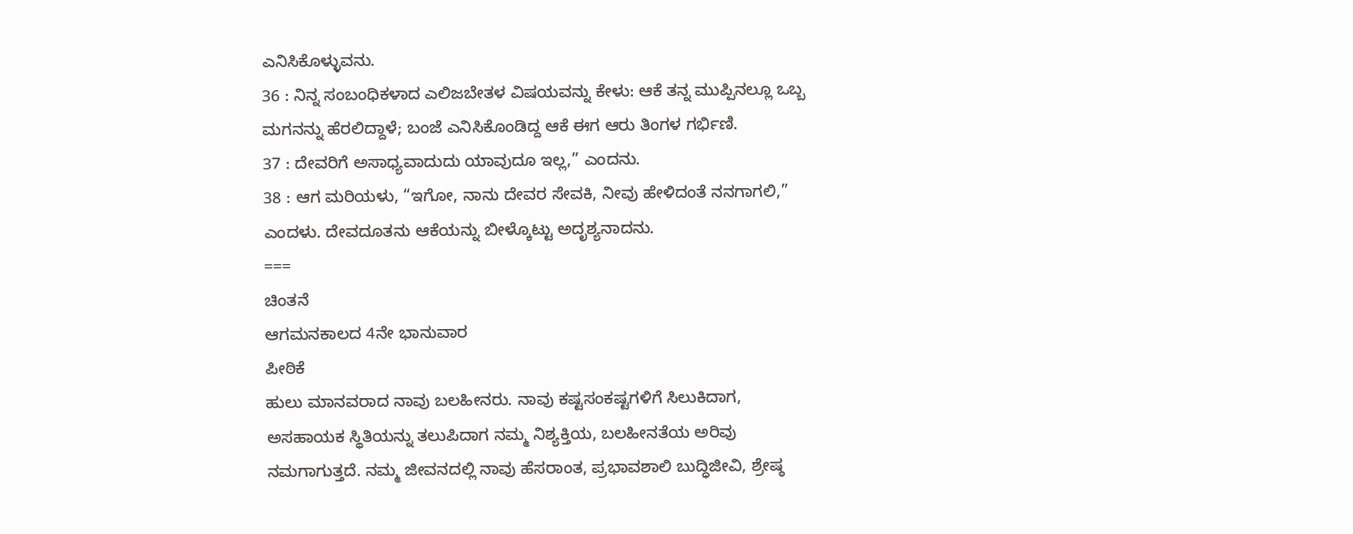ಎನಿಸಿಕೊಳ್ಳುವನು.
36 : ನಿನ್ನ ಸಂಬಂಧಿಕಳಾದ ಎಲಿಜಬೇತಳ ವಿಷಯವನ್ನು ಕೇಳು: ಆಕೆ ತನ್ನ ಮುಪ್ಪಿನಲ್ಲೂ ಒಬ್ಬ ಮಗನನ್ನು ಹೆರಲಿದ್ದಾಳೆ; ಬಂಜೆ ಎನಿಸಿಕೊಂಡಿದ್ದ ಆಕೆ ಈಗ ಆರು ತಿಂಗಳ ಗರ್ಭಿಣಿ.
37 : ದೇವರಿಗೆ ಅಸಾಧ್ಯವಾದುದು ಯಾವುದೂ ಇಲ್ಲ,” ಎಂದನು.
38 : ಆಗ ಮರಿಯಳು, “ಇಗೋ, ನಾನು ದೇವರ ಸೇವಕಿ, ನೀವು ಹೇಳಿದಂತೆ ನನಗಾಗಲಿ,” ಎಂದಳು. ದೇವದೂತನು ಆಕೆಯನ್ನು ಬೀಳ್ಕೊಟ್ಟು ಅದೃಶ್ಯನಾದನು.
===
ಚಿಂತನೆ
ಆಗಮನಕಾಲದ 4ನೇ ಭಾನುವಾರ
ಪೀಠಿಕೆ
ಹುಲು ಮಾನವರಾದ ನಾವು ಬಲಹೀನರು. ನಾವು ಕಷ್ಟಸಂಕಷ್ಟಗಳಿಗೆ ಸಿಲುಕಿದಾಗ, ಅಸಹಾಯಕ ಸ್ಥಿತಿಯನ್ನು ತಲುಪಿದಾಗ ನಮ್ಮ ನಿಶ್ಯಕ್ತಿಯ, ಬಲಹೀನತೆಯ ಅರಿವು ನಮಗಾಗುತ್ತದೆ. ನಮ್ಮ ಜೀವನದಲ್ಲಿ ನಾವು ಹೆಸರಾಂತ, ಪ್ರಭಾವಶಾಲಿ ಬುದ್ಧಿಜೀವಿ, ಶ್ರೇಷ್ಠ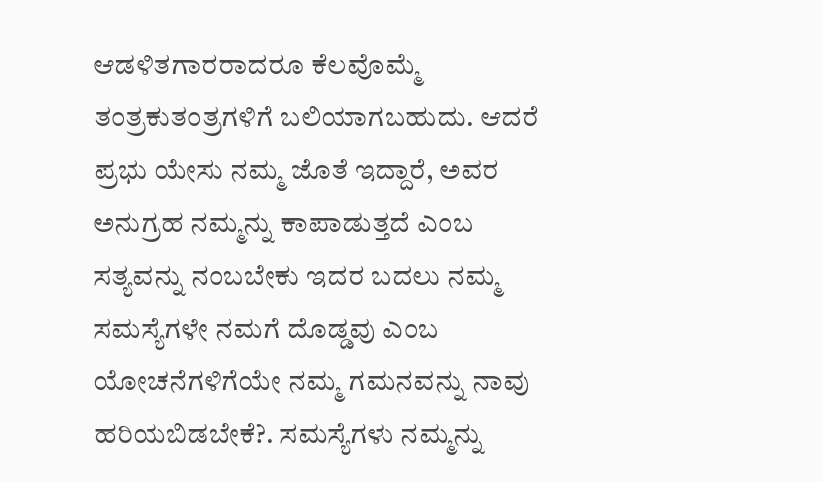ಆಡಳಿತಗಾರರಾದರೂ ಕೆಲವೊಮ್ಮೆ ತಂತ್ರಕುತಂತ್ರಗಳಿಗೆ ಬಲಿಯಾಗಬಹುದು. ಆದರೆ ಪ್ರಭು ಯೇಸು ನಮ್ಮ ಜೊತೆ ಇದ್ದಾರೆ, ಅವರ ಅನುಗ್ರಹ ನಮ್ಮನ್ನು ಕಾಪಾಡುತ್ತದೆ ಎಂಬ ಸತ್ಯವನ್ನು ನಂಬಬೇಕು ಇದರ ಬದಲು ನಮ್ಮ ಸಮಸ್ಯೆಗಳೇ ನಮಗೆ ದೊಡ್ಡವು ಎಂಬ ಯೋಚನೆಗಳಿಗೆಯೇ ನಮ್ಮ ಗಮನವನ್ನು ನಾವು ಹರಿಯಬಿಡಬೇಕೆ?. ಸಮಸ್ಯೆಗಳು ನಮ್ಮನ್ನು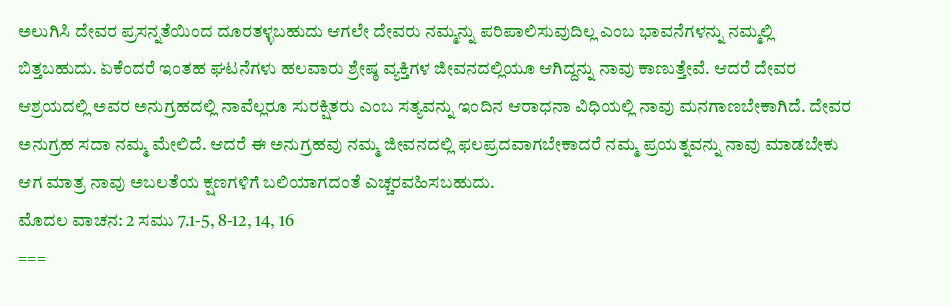ಅಲುಗಿಸಿ ದೇವರ ಪ್ರಸನ್ನತೆಯಿಂದ ದೂರತಳ್ಳಬಹುದು ಆಗಲೇ ದೇವರು ನಮ್ಮನ್ನು ಪರಿಪಾಲಿಸುವುದಿಲ್ಲ ಎಂಬ ಭಾವನೆಗಳನ್ನು ನಮ್ಮಲ್ಲಿ ಬಿತ್ತಬಹುದು. ಏಕೆಂದರೆ ಇಂತಹ ಘಟನೆಗಳು ಹಲವಾರು ಶ್ರೇಷ್ಠ ವ್ಯಕ್ತಿಗಳ ಜೀವನದಲ್ಲಿಯೂ ಆಗಿದ್ದನ್ನು ನಾವು ಕಾಣುತ್ತೇವೆ. ಆದರೆ ದೇವರ ಆಶ್ರಯದಲ್ಲಿ ಅವರ ಅನುಗ್ರಹದಲ್ಲಿ ನಾವೆಲ್ಲರೂ ಸುರಕ್ಷಿತರು ಎಂಬ ಸತ್ಯವನ್ನು ಇಂದಿನ ಆರಾಧನಾ ವಿಧಿಯಲ್ಲಿ ನಾವು ಮನಗಾಣಬೇಕಾಗಿದೆ. ದೇವರ ಅನುಗ್ರಹ ಸದಾ ನಮ್ಮ ಮೇಲಿದೆ. ಆದರೆ ಈ ಅನುಗ್ರಹವು ನಮ್ಮ ಜೀವನದಲ್ಲಿ ಫಲಪ್ರದವಾಗಬೇಕಾದರೆ ನಮ್ಮ ಪ್ರಯತ್ನವನ್ನು ನಾವು ಮಾಡಬೇಕು ಆಗ ಮಾತ್ರ ನಾವು ಅಬಲತೆಯ ಕ್ಷಣಗಳಿಗೆ ಬಲಿಯಾಗದಂತೆ ಎಚ್ಚರವಹಿಸಬಹುದು.
ಮೊದಲ ವಾಚನ: 2 ಸಮು 7.1-5, 8-12, 14, 16
===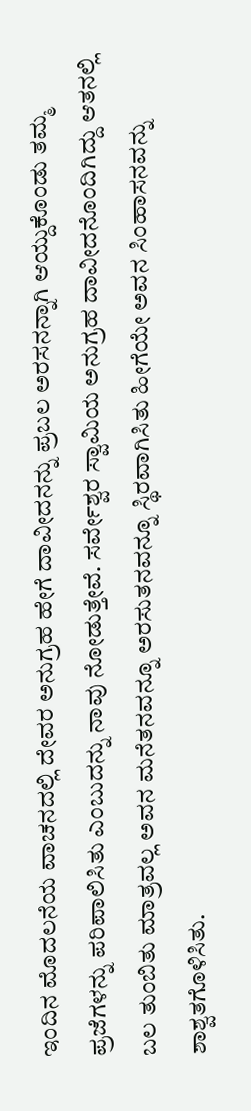ಇಂದಿನ ಮೊದಲನೆಯ ವಾಚನದಲ್ಲಿ ದೇವರ ಅನುಗ್ರಹ ಹೇಗೆ ದಾವೀದನನ್ನು ಪ್ರಬಲ ಅರಸನನ್ನಾಗಿ ಆಯ್ದುಕೊಂಡು ತಮ್ಮ ಪ್ರಜೆಗಳನ್ನು ಪರಿಪಾಲಿಸಿತು ಎಂಬುದನ್ನು ನಾವು ನೋಡುತ್ತೇವೆ. ಸರ್ವೇಶ್ವರ ಸ್ವಾಮಿಯ ಅನುಗ್ರಹ ದಾವೀದನೊಂದಿಗಿದ್ದು ಆತನಲ್ಲಿ ಬಲ ತುಂಬಿತು ಮಾತ್ರವಲ್ಲ ಅವನ ಮನೆತನವನ್ನೂ ಅರಸುತನವನ್ನೂ ಸ್ಥಿರವಾಗಿಸಿತು ಹೀಗೆಯೇ ಅವನ ಸಿಂಹಾಸನವನ್ನು ಶಾಶ್ವತಗೊಳಿಸಿತು.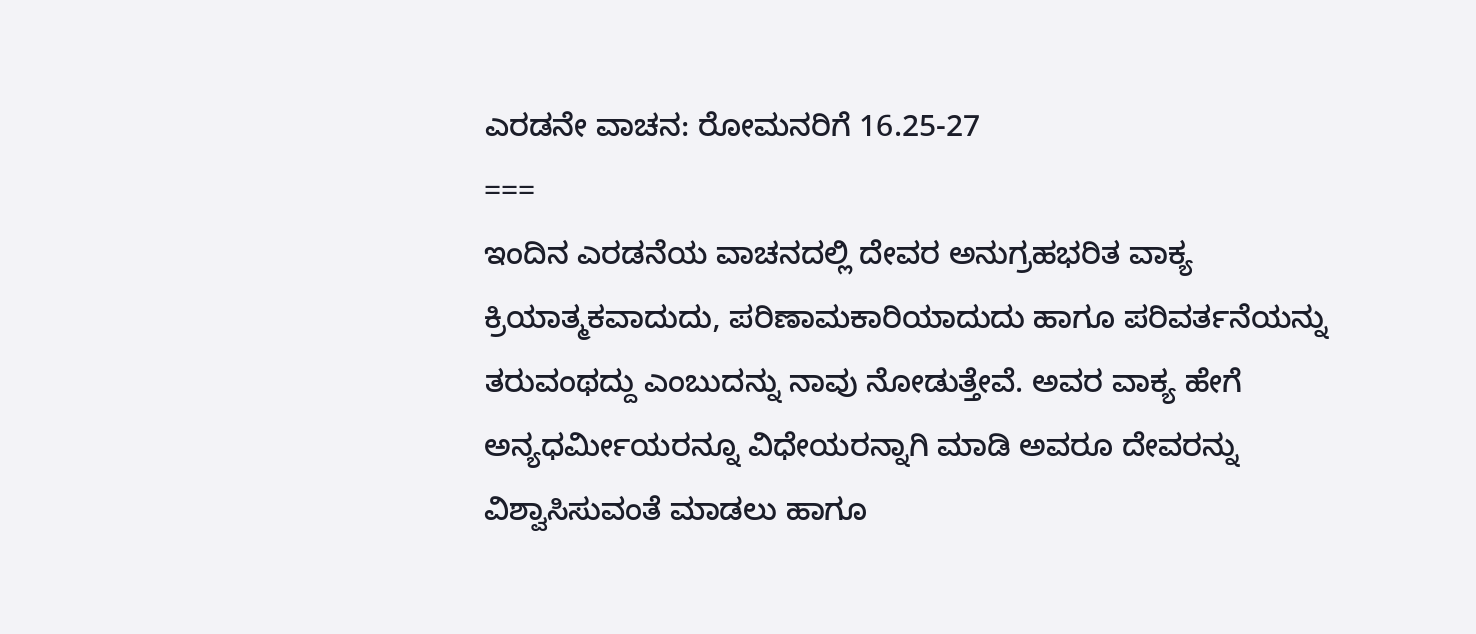ಎರಡನೇ ವಾಚನ: ರೋಮನರಿಗೆ 16.25-27
===
ಇಂದಿನ ಎರಡನೆಯ ವಾಚನದಲ್ಲಿ ದೇವರ ಅನುಗ್ರಹಭರಿತ ವಾಕ್ಯ ಕ್ರಿಯಾತ್ಮಕವಾದುದು, ಪರಿಣಾಮಕಾರಿಯಾದುದು ಹಾಗೂ ಪರಿವರ್ತನೆಯನ್ನು ತರುವಂಥದ್ದು ಎಂಬುದನ್ನು ನಾವು ನೋಡುತ್ತೇವೆ. ಅವರ ವಾಕ್ಯ ಹೇಗೆ ಅನ್ಯಧರ್ಮೀಯರನ್ನೂ ವಿಧೇಯರನ್ನಾಗಿ ಮಾಡಿ ಅವರೂ ದೇವರನ್ನು ವಿಶ್ವಾಸಿಸುವಂತೆ ಮಾಡಲು ಹಾಗೂ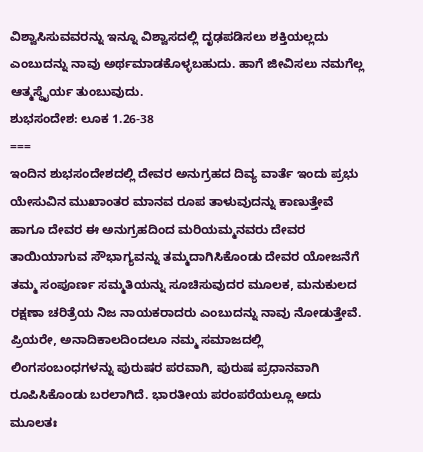ವಿಶ್ವಾಸಿಸುವವರನ್ನು ಇನ್ನೂ ವಿಶ್ವಾಸದಲ್ಲಿ ದೃಢಪಡಿಸಲು ಶಕ್ತಿಯಲ್ಲದು ಎಂಬುದನ್ನು ನಾವು ಅರ್ಥಮಾಡಕೊಳ್ಳಬಹುದು. ಹಾಗೆ ಜೀವಿಸಲು ನಮಗೆಲ್ಲ ಆತ್ಮಸ್ಥೈರ್ಯ ತುಂಬುವುದು.
ಶುಭಸಂದೇಶ: ಲೂಕ 1.26-38
===
ಇಂದಿನ ಶುಭಸಂದೇಶದಲ್ಲಿ ದೇವರ ಅನುಗ್ರಹದ ದಿವ್ಯ ವಾರ್ತೆ ಇಂದು ಪ್ರಭು ಯೇಸುವಿನ ಮುಖಾಂತರ ಮಾನವ ರೂಪ ತಾಳುವುದನ್ನು ಕಾಣುತ್ತೇವೆ ಹಾಗೂ ದೇವರ ಈ ಅನುಗ್ರಹದಿಂದ ಮರಿಯಮ್ಮನವರು ದೇವರ ತಾಯಿಯಾಗುವ ಸೌಭಾಗ್ಯವನ್ನು ತಮ್ಮದಾಗಿಸಿಕೊಂಡು ದೇವರ ಯೋಜನೆಗೆ ತಮ್ಮ ಸಂಪೂರ್ಣ ಸಮ್ಮತಿಯನ್ನು ಸೂಚಿಸುವುದರ ಮೂಲಕ, ಮನುಕುಲದ ರಕ್ಷಣಾ ಚರಿತ್ರೆಯ ನಿಜ ನಾಯಕರಾದರು ಎಂಬುದನ್ನು ನಾವು ನೋಡುತ್ತೇವೆ.
ಪ್ರಿಯರೇ, ಅನಾದಿಕಾಲದಿಂದಲೂ ನಮ್ಮ ಸಮಾಜದಲ್ಲಿ ಲಿಂಗಸಂಬಂಧಗಳನ್ನು ಪುರುಷರ ಪರವಾಗಿ, ಪುರುಷ ಪ್ರಧಾನವಾಗಿ ರೂಪಿಸಿಕೊಂಡು ಬರಲಾಗಿದೆ. ಭಾರತೀಯ ಪರಂಪರೆಯಲ್ಲೂ ಅದು ಮೂಲತಃ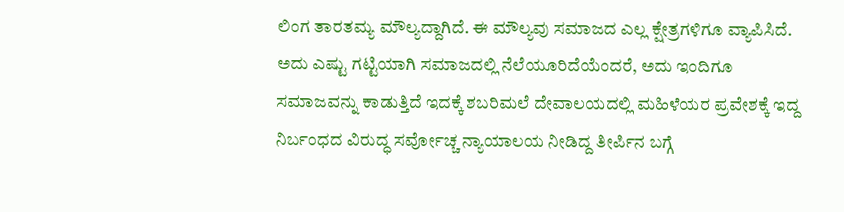ಲಿಂಗ ತಾರತಮ್ಯ ಮೌಲ್ಯದ್ದಾಗಿದೆ. ಈ ಮೌಲ್ಯವು ಸಮಾಜದ ಎಲ್ಲ ಕ್ಷೇತ್ರಗಳಿಗೂ ವ್ಯಾಪಿಸಿದೆ. ಅದು ಎಷ್ಟು ಗಟ್ಟಿಯಾಗಿ ಸಮಾಜದಲ್ಲಿ ನೆಲೆಯೂರಿದೆಯೆಂದರೆ, ಅದು ಇಂದಿಗೂ ಸಮಾಜವನ್ನು ಕಾಡುತ್ತಿದೆ ಇದಕ್ಕೆ ಶಬರಿಮಲೆ ದೇವಾಲಯದಲ್ಲಿ ಮಹಿಳೆಯರ ಪ್ರವೇಶಕ್ಕೆ ಇದ್ದ ನಿರ್ಬಂಧದ ವಿರುದ್ಧ ಸರ್ವೋಚ್ಚ ನ್ಯಾಯಾಲಯ ನೀಡಿದ್ದ ತೀರ್ಪಿನ ಬಗ್ಗೆ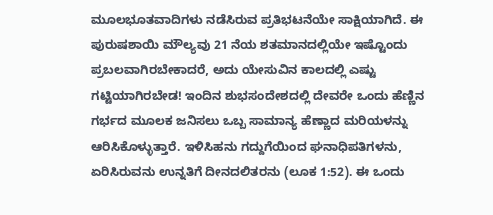ಮೂಲಭೂತವಾದಿಗಳು ನಡೆಸಿರುವ ಪ್ರತಿಭಟನೆಯೇ ಸಾಕ್ಷಿಯಾಗಿದೆ. ಈ ಪುರುಷಶಾಯಿ ಮೌಲ್ಯವು 21 ನೆಯ ಶತಮಾನದಲ್ಲಿಯೇ ಇಷ್ಟೊಂದು ಪ್ರಬಲವಾಗಿರಬೇಕಾದರೆ, ಅದು ಯೇಸುವಿನ ಕಾಲದಲ್ಲಿ ಎಷ್ಟು ಗಟ್ಟಿಯಾಗಿರಬೇಡ! ಇಂದಿನ ಶುಭಸಂದೇಶದಲ್ಲಿ ದೇವರೇ ಒಂದು ಹೆಣ್ಣಿನ ಗರ್ಭದ ಮೂಲಕ ಜನಿಸಲು ಒಬ್ಬ ಸಾಮಾನ್ಯ ಹೆಣ್ಣಾದ ಮರಿಯಳನ್ನು ಆರಿಸಿಕೊಳ್ಳುತ್ತಾರೆ. ಇಳಿಸಿಹನು ಗದ್ದುಗೆಯಿಂದ ಘನಾಧಿಪತಿಗಳನು, ಏರಿಸಿರುವನು ಉನ್ನತಿಗೆ ದೀನದಲಿತರನು (ಲೂಕ 1:52). ಈ ಒಂದು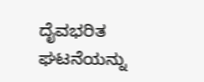ದೈವಭರಿತ ಘಟನೆಯನ್ನು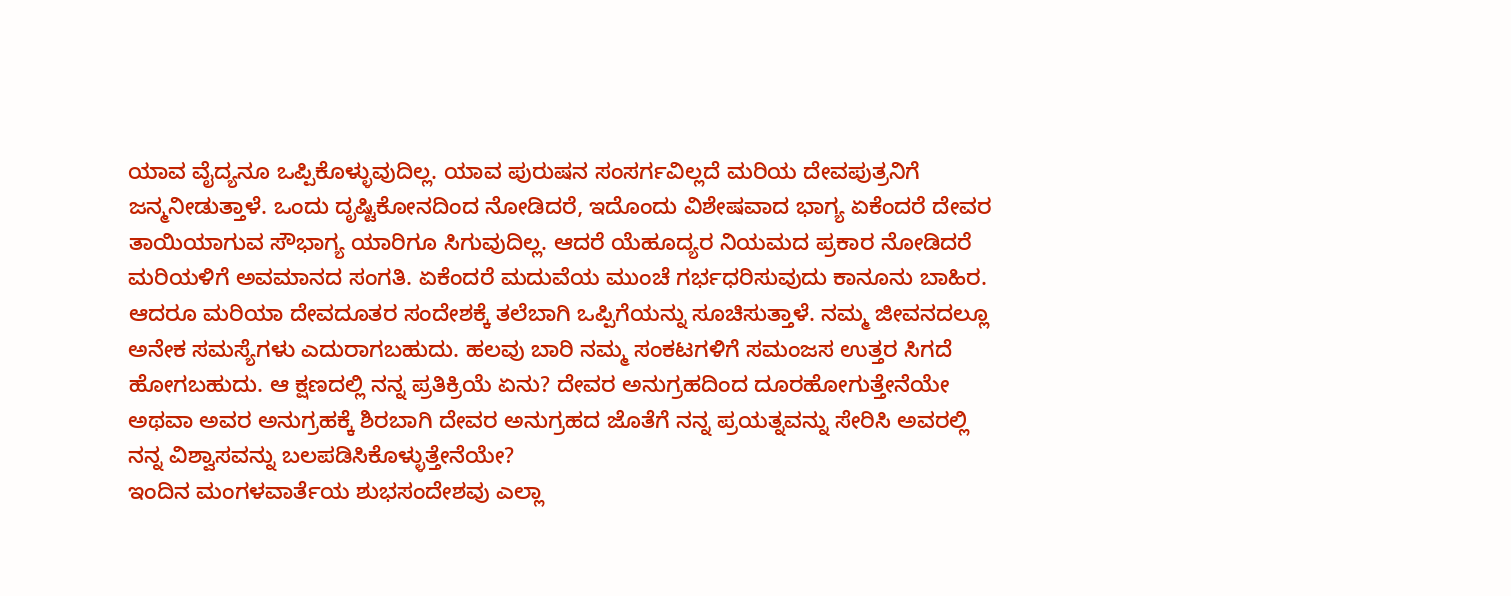ಯಾವ ವೈದ್ಯನೂ ಒಪ್ಪಿಕೊಳ್ಳುವುದಿಲ್ಲ. ಯಾವ ಪುರುಷನ ಸಂಸರ್ಗವಿಲ್ಲದೆ ಮರಿಯ ದೇವಪುತ್ರನಿಗೆ ಜನ್ಮನೀಡುತ್ತಾಳೆ. ಒಂದು ದೃಷ್ಟಿಕೋನದಿಂದ ನೋಡಿದರೆ, ಇದೊಂದು ವಿಶೇಷವಾದ ಭಾಗ್ಯ ಏಕೆಂದರೆ ದೇವರ ತಾಯಿಯಾಗುವ ಸೌಭಾಗ್ಯ ಯಾರಿಗೂ ಸಿಗುವುದಿಲ್ಲ. ಆದರೆ ಯೆಹೂದ್ಯರ ನಿಯಮದ ಪ್ರಕಾರ ನೋಡಿದರೆ ಮರಿಯಳಿಗೆ ಅವಮಾನದ ಸಂಗತಿ. ಏಕೆಂದರೆ ಮದುವೆಯ ಮುಂಚೆ ಗರ್ಭಧರಿಸುವುದು ಕಾನೂನು ಬಾಹಿರ. ಆದರೂ ಮರಿಯಾ ದೇವದೂತರ ಸಂದೇಶಕ್ಕೆ ತಲೆಬಾಗಿ ಒಪ್ಪಿಗೆಯನ್ನು ಸೂಚಿಸುತ್ತಾಳೆ. ನಮ್ಮ ಜೀವನದಲ್ಲೂ ಅನೇಕ ಸಮಸ್ಯೆಗಳು ಎದುರಾಗಬಹುದು. ಹಲವು ಬಾರಿ ನಮ್ಮ ಸಂಕಟಗಳಿಗೆ ಸಮಂಜಸ ಉತ್ತರ ಸಿಗದೆ ಹೋಗಬಹುದು. ಆ ಕ್ಷಣದಲ್ಲಿ ನನ್ನ ಪ್ರತಿಕ್ರಿಯೆ ಏನು? ದೇವರ ಅನುಗ್ರಹದಿಂದ ದೂರಹೋಗುತ್ತೇನೆಯೇ ಅಥವಾ ಅವರ ಅನುಗ್ರಹಕ್ಕೆ ಶಿರಬಾಗಿ ದೇವರ ಅನುಗ್ರಹದ ಜೊತೆಗೆ ನನ್ನ ಪ್ರಯತ್ನವನ್ನು ಸೇರಿಸಿ ಅವರಲ್ಲಿ ನನ್ನ ವಿಶ್ವಾಸವನ್ನು ಬಲಪಡಿಸಿಕೊಳ್ಳುತ್ತೇನೆಯೇ?
ಇಂದಿನ ಮಂಗಳವಾರ್ತೆಯ ಶುಭಸಂದೇಶವು ಎಲ್ಲಾ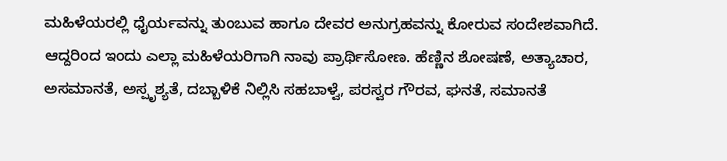ಮಹಿಳೆಯರಲ್ಲಿ ಧೈರ್ಯವನ್ನು ತುಂಬುವ ಹಾಗೂ ದೇವರ ಅನುಗ್ರಹವನ್ನು ಕೋರುವ ಸಂದೇಶವಾಗಿದೆ. ಆದ್ದರಿಂದ ಇಂದು ಎಲ್ಲಾ ಮಹಿಳೆಯರಿಗಾಗಿ ನಾವು ಪ್ರಾರ್ಥಿಸೋಣ. ಹೆಣ್ಣಿನ ಶೋಷಣೆ, ಅತ್ಯಾಚಾರ, ಅಸಮಾನತೆ, ಅಸ್ಪೃಶ್ಯತೆ, ದಬ್ಬಾಳಿಕೆ ನಿಲ್ಲಿಸಿ ಸಹಬಾಳ್ವೆ, ಪರಸ್ವರ ಗೌರವ, ಘನತೆ, ಸಮಾನತೆ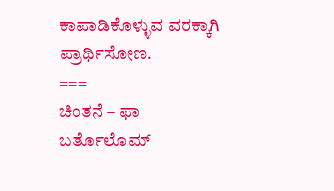ಕಾಪಾಡಿಕೊಳ್ಳುವ ವರಕ್ಕಾಗಿ ಪ್ರಾರ್ಥಿಸೋಣ.
===
ಚಿಂತನೆ – ಫಾ ಬರ್ತೊಲೊಮ್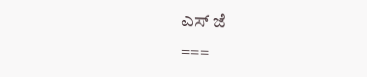ಎಸ್ ಜೆ
===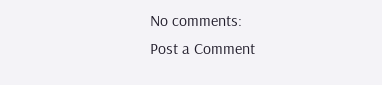No comments:
Post a Comment